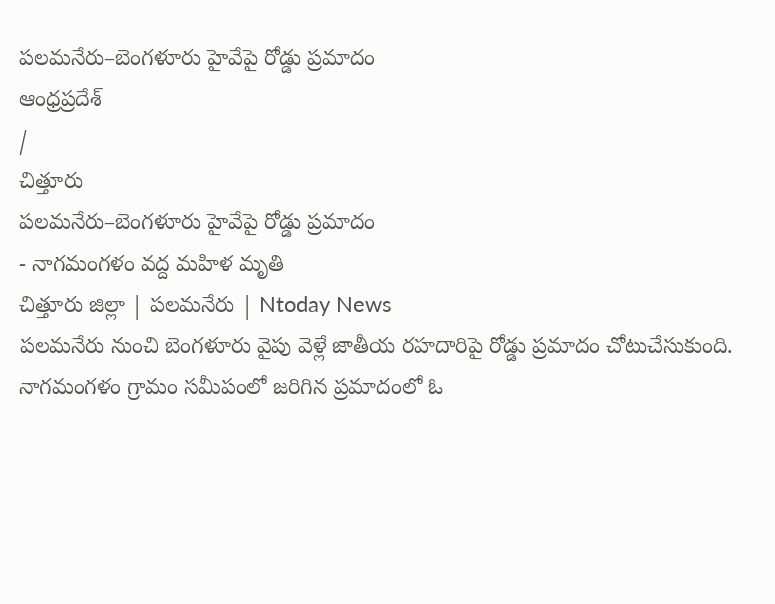పలమనేరు–బెంగళూరు హైవేపై రోడ్డు ప్రమాదం
ఆంధ్రప్రదేశ్
/
చిత్తూరు
పలమనేరు–బెంగళూరు హైవేపై రోడ్డు ప్రమాదం
- నాగమంగళం వద్ద మహిళ మృతి
చిత్తూరు జిల్లా | పలమనేరు | Ntoday News
పలమనేరు నుంచి బెంగళూరు వైపు వెళ్లే జాతీయ రహదారిపై రోడ్డు ప్రమాదం చోటుచేసుకుంది. నాగమంగళం గ్రామం సమీపంలో జరిగిన ప్రమాదంలో ఓ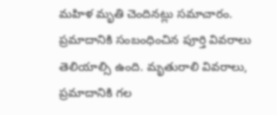మహిళ మృతి చెందినట్లు సమాచారం.
ప్రమాదానికి సంబంధించిన పూర్తి వివరాలు తెలియాల్సి ఉంది. మృతురాలి వివరాలు, ప్రమాదానికి గల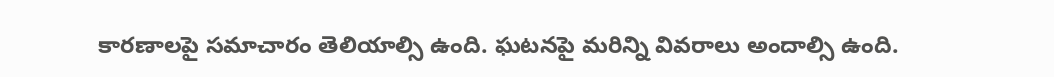కారణాలపై సమాచారం తెలియాల్సి ఉంది. ఘటనపై మరిన్ని వివరాలు అందాల్సి ఉంది.